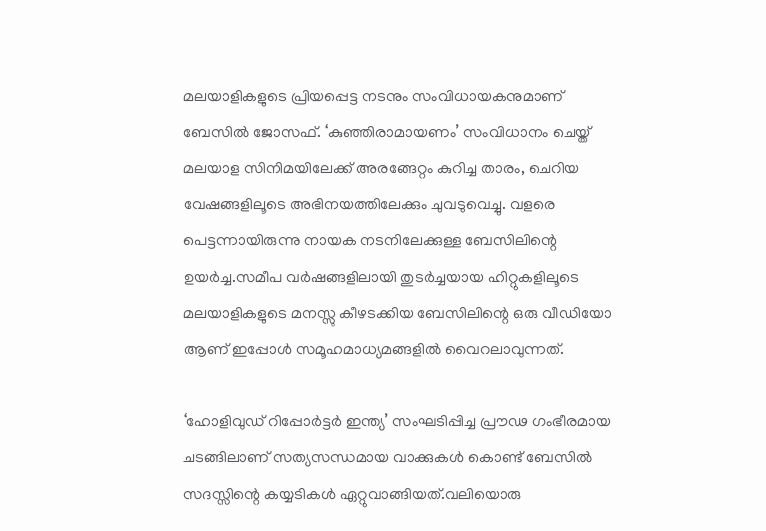മലയാളികളുടെ പ്രിയപ്പെട്ട നടനും സംവിധായകനുമാണ് ബേസില്‍ ജോസഫ്. ‘കുഞ്ഞിരാമായണം’ സംവിധാനം ചെയ്ത് മലയാള സിനിമയിലേക്ക് അരങ്ങേറ്റം കുറിച്ച താരം, ചെറിയ വേഷങ്ങളിലൂടെ അഭിനയത്തിലേക്കും ചുവടുവെച്ചു. വളരെ പെട്ടന്നായിരുന്നു നായക നടനിലേക്കുള്ള ബേസിലിന്റെ ഉയർച്ച.സമീപ വർഷങ്ങളിലായി തുടർച്ചയായ ഹിറ്റുകളിലൂടെ മലയാളികളുടെ മനസ്സു കീഴടക്കിയ ബേസിലിന്റെ ഒരു വീഡിയോ ആണ് ഇപ്പോള്‍ സമൂഹമാധ്യമങ്ങളില്‍ വൈറലാവുന്നത്.

‘ഹോളിവുഡ് റിപ്പോർട്ടർ ഇന്ത്യ’ സംഘടിപ്പിച്ച പ്രൗഢ ഗംഭീരമായ ചടങ്ങിലാണ് സത്യസന്ധമായ വാക്കുകള്‍ കൊണ്ട് ബേസില്‍ സദസ്സിന്റെ കയ്യടികള്‍ ഏറ്റുവാങ്ങിയത്.വലിയൊരു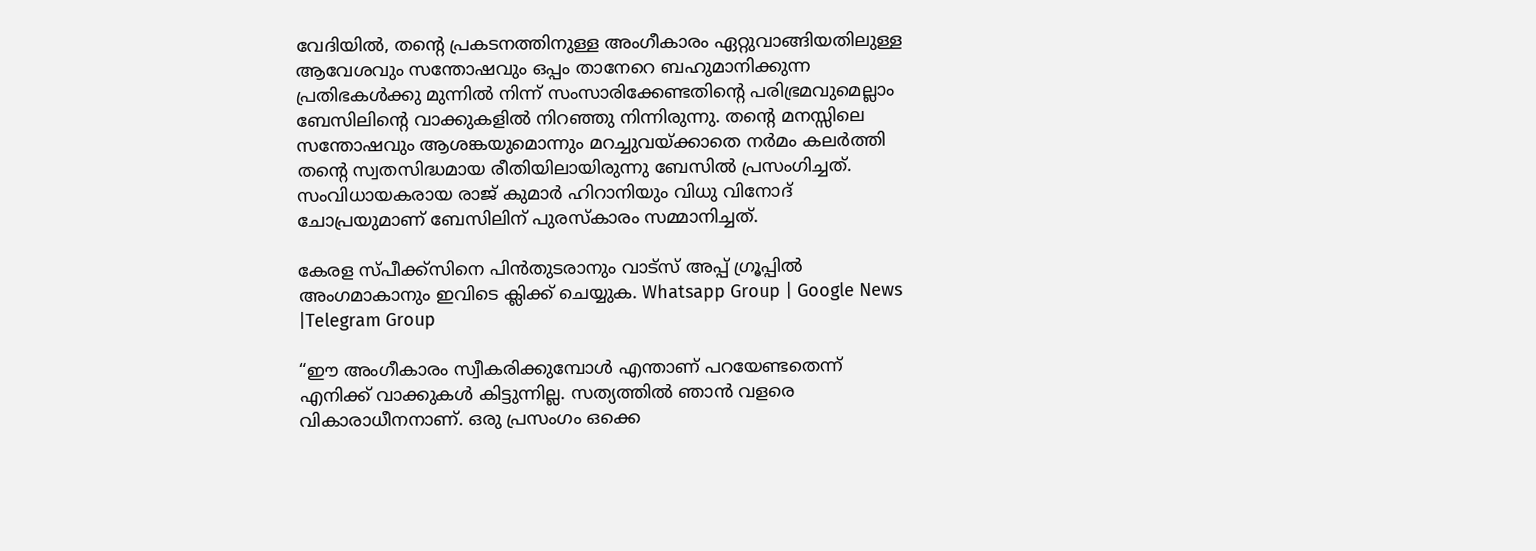വേദിയില്‍, തന്റെ പ്രകടനത്തിനുള്ള അംഗീകാരം ഏറ്റുവാങ്ങിയതിലുള്ള ആവേശവും സന്തോഷവും ഒപ്പം താനേറെ ബഹുമാനിക്കുന്ന പ്രതിഭകള്‍ക്കു മുന്നില്‍ നിന്ന് സംസാരിക്കേണ്ടതിന്റെ പരിഭ്രമവുമെല്ലാം ബേസിലിന്റെ വാക്കുകളില്‍ നിറഞ്ഞു നിന്നിരുന്നു. തന്റെ മനസ്സിലെ സന്തോഷവും ആശങ്കയുമൊന്നും മറച്ചുവയ്ക്കാതെ നർമം കലർത്തി തന്റെ സ്വതസിദ്ധമായ രീതിയിലായിരുന്നു ബേസില്‍ പ്രസംഗിച്ചത്. സംവിധായകരായ രാജ് കുമാർ ഹിറാനിയും വിധു വിനോദ് ചോപ്രയുമാണ് ബേസിലിന് പുരസ്കാരം സമ്മാനിച്ചത്.

കേരള സ്പീക്ക്സിനെ പിൻതുടരാനും വാട്സ് അപ്പ് ഗ്രൂപ്പിൽ അംഗമാകാനും ഇവിടെ ക്ലിക്ക് ചെയ്യുക. Whatsapp Group | Google News |Telegram Group

“ഈ അംഗീകാരം സ്വീകരിക്കുമ്പോള്‍ എന്താണ് പറയേണ്ടതെന്ന് എനിക്ക് വാക്കുകള്‍ കിട്ടുന്നില്ല. സത്യത്തില്‍ ഞാൻ വളരെ വികാരാധീനനാണ്. ഒരു പ്രസംഗം ഒക്കെ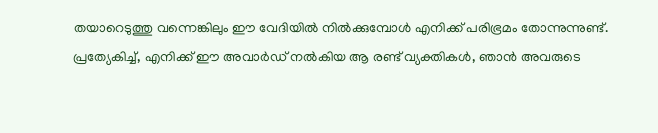തയാറെടുത്തു വന്നെങ്കിലും ഈ വേദിയില്‍ നില്‍ക്കുമ്പോള്‍ എനിക്ക് പരിഭ്രമം തോന്നുന്നുണ്ട്. പ്രത്യേകിച്ച്‌, എനിക്ക് ഈ അവാർഡ് നല്‍കിയ ആ രണ്ട് വ്യക്തികള്‍, ഞാൻ അവരുടെ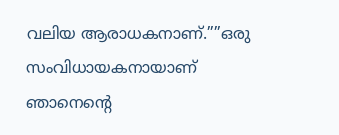വലിയ ആരാധകനാണ്.””ഒരു സംവിധായകനായാണ് ഞാനെന്റെ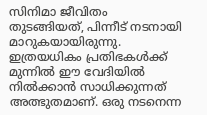സിനിമാ ജീവിതം തുടങ്ങിയത്, പിന്നീട് നടനായി മാറുകയായിരുന്നു. ഇത്രയധികം പ്രതിഭകള്‍ക്ക് മുന്നില്‍ ഈ വേദിയില്‍ നില്‍ക്കാൻ സാധിക്കുന്നത് അത്ഭുതമാണ്. ഒരു നടനെന്ന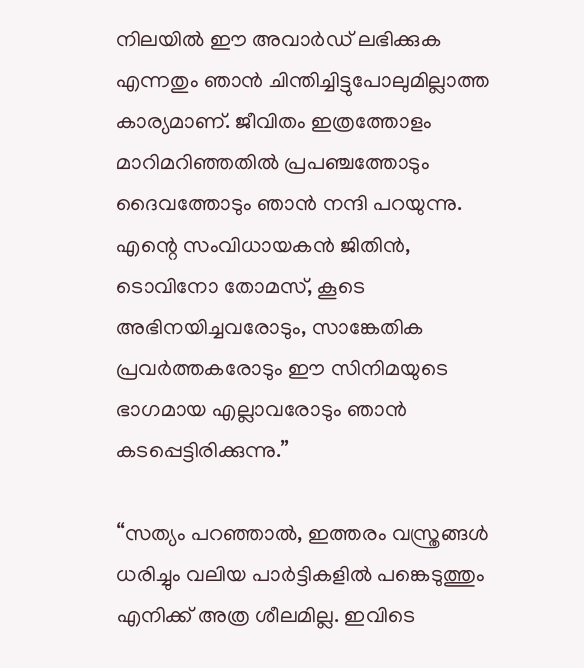നിലയില്‍ ഈ അവാർഡ് ലഭിക്കുക എന്നതും ഞാൻ ചിന്തിച്ചിട്ടുപോലുമില്ലാത്ത കാര്യമാണ്. ജീവിതം ഇത്രത്തോളം മാറിമറിഞ്ഞതില്‍ പ്രപഞ്ചത്തോടും ദൈവത്തോടും ഞാൻ നന്ദി പറയുന്നു. എന്റെ സംവിധായകൻ ജിതിൻ, ടൊവിനോ തോമസ്, കൂടെ അഭിനയിച്ചവരോടും, സാങ്കേതിക പ്രവർത്തകരോടും ഈ സിനിമയുടെ ഭാഗമായ എല്ലാവരോടും ഞാൻ കടപ്പെട്ടിരിക്കുന്നു.”

“സത്യം പറഞ്ഞാല്‍, ഇത്തരം വസ്ത്രങ്ങള്‍ ധരിച്ചും വലിയ പാർട്ടികളില്‍ പങ്കെടുത്തും എനിക്ക് അത്ര ശീലമില്ല. ഇവിടെ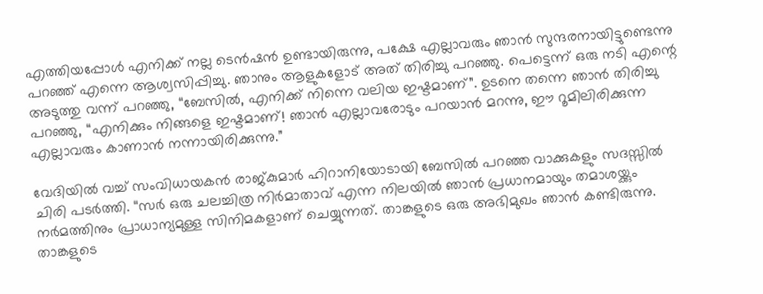എത്തിയപ്പോള്‍ എനിക്ക് നല്ല ടെൻഷൻ ഉണ്ടായിരുന്നു, പക്ഷേ എല്ലാവരും ഞാൻ സുന്ദരനായിട്ടുണ്ടെന്നു പറഞ്ഞ് എന്നെ ആശ്വസിപ്പിച്ചു. ഞാനും ആളുകളോട് അത് തിരിച്ചു പറഞ്ഞു. പെട്ടെന്ന് ഒരു നടി എന്റെ അടുത്തു വന്ന് പറഞ്ഞു, “ബേസില്‍, എനിക്ക് നിന്നെ വലിയ ഇഷ്ടമാണ്”. ഉടനെ തന്നെ ഞാൻ തിരിച്ചു പറഞ്ഞു, “എനിക്കും നിങ്ങളെ ഇഷ്ടമാണ്! ഞാൻ എല്ലാവരോടും പറയാൻ മറന്നു, ഈ റൂമിലിരിക്കുന്ന എല്ലാവരും കാണാൻ നന്നായിരിക്കുന്നു.”

വേദിയില്‍ വച്ച്‌ സംവിധായകൻ രാജ്കുമാർ ഹിറാനിയോടായി ബേസില്‍ പറഞ്ഞ വാക്കുകളും സദസ്സില്‍ ചിരി പടർത്തി. “സർ ഒരു ചലച്ചിത്ര നിർമാതാവ് എന്ന നിലയില്‍ ഞാൻ പ്രധാനമായും തമാശയ്ക്കും നർമത്തിനും പ്രാധാന്യമുള്ള സിനിമകളാണ് ചെയ്യുന്നത്. താങ്കളുടെ ഒരു അഭിമുഖം ഞാൻ കണ്ടിരുന്നു. താങ്കളുടെ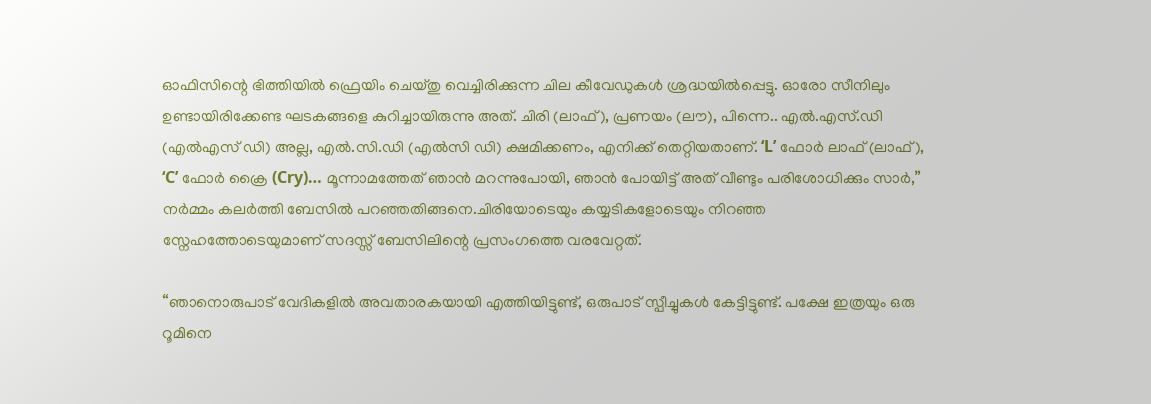ഓഫിസിന്റെ ഭിത്തിയില്‍ ഫ്രെയിം ചെയ്തു വെച്ചിരിക്കുന്ന ചില കീവേഡുകള്‍ ശ്രദ്ധയില്‍പ്പെട്ടു. ഓരോ സീനിലും ഉണ്ടായിരിക്കേണ്ട ഘടകങ്ങളെ കുറിച്ചായിരുന്നു അത്. ചിരി (ലാഫ്), പ്രണയം (ലൗ), പിന്നെ.. എല്‍.എസ്.ഡി (എല്‍എസ് ഡി) അല്ല, എല്‍.സി.ഡി (എല്‍സി ഡി) ക്ഷമിക്കണം, എനിക്ക് തെറ്റിയതാണ്. ‘L’ ഫോർ ലാഫ് (ലാഫ്), ‘C’ ഫോർ ക്രൈ (Cry)… മൂന്നാമത്തേത് ഞാൻ മറന്നുപോയി, ഞാൻ പോയിട്ട് അത് വീണ്ടും പരിശോധിക്കും സാർ,” നർമ്മം കലർത്തി ബേസില്‍ പറഞ്ഞതിങ്ങനെ.ചിരിയോടെയും കയ്യടികളോടെയും നിറഞ്ഞ സ്നേഹത്തോടെയുമാണ് സദസ്സ് ബേസിലിന്റെ പ്രസംഗത്തെ വരവേറ്റത്.

“ഞാനൊരുപാട് വേദികളില്‍ അവതാരകയായി എത്തിയിട്ടുണ്ട്, ഒരുപാട് സ്പീച്ചുകള്‍ കേട്ടിട്ടുണ്ട്. പക്ഷേ ഇത്രയും ഒരു റൂമിനെ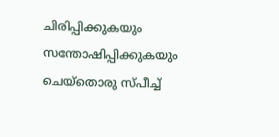ചിരിപ്പിക്കുകയും സന്തോഷിപ്പിക്കുകയും ചെയ്തൊരു സ്പീച്ച്‌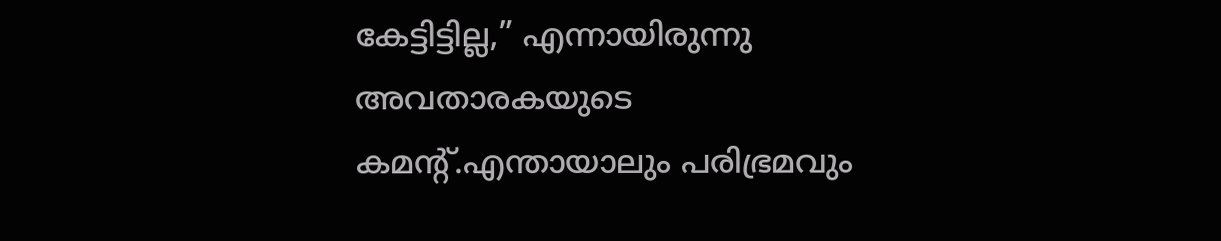കേട്ടിട്ടില്ല,” എന്നായിരുന്നു അവതാരകയുടെ കമന്റ്.എന്തായാലും പരിഭ്രമവും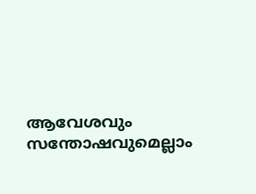ആവേശവും സന്തോഷവുമെല്ലാം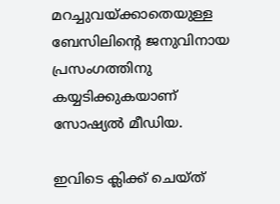മറച്ചുവയ്ക്കാതെയുള്ള ബേസിലിന്റെ ജനുവിനായ പ്രസംഗത്തിനു കയ്യടിക്കുകയാണ് സോഷ്യല്‍ മീഡിയ.

ഇവിടെ ക്ലിക്ക് ചെയ്ത്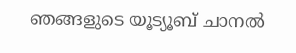ഞങ്ങളുടെ യൂട്യൂബ് ചാനൽ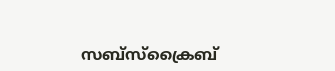സബ്സ്ക്രൈബ്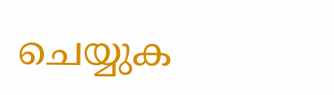ചെയ്യുക